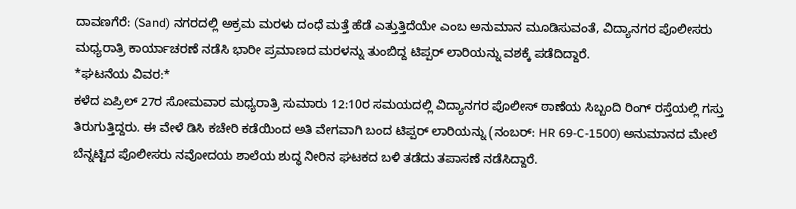ದಾವಣಗೆರೆ: (Sand) ನಗರದಲ್ಲಿ ಅಕ್ರಮ ಮರಳು ದಂಧೆ ಮತ್ತೆ ಹೆಡೆ ಎತ್ತುತ್ತಿದೆಯೇ ಎಂಬ ಅನುಮಾನ ಮೂಡಿಸುವಂತೆ, ವಿದ್ಯಾನಗರ ಪೊಲೀಸರು ಮಧ್ಯರಾತ್ರಿ ಕಾರ್ಯಾಚರಣೆ ನಡೆಸಿ ಭಾರೀ ಪ್ರಮಾಣದ ಮರಳನ್ನು ತುಂಬಿದ್ದ ಟಿಪ್ಪರ್ ಲಾರಿಯನ್ನು ವಶಕ್ಕೆ ಪಡೆದಿದ್ದಾರೆ.
*ಘಟನೆಯ ವಿವರ:*
ಕಳೆದ ಏಪ್ರಿಲ್ 27ರ ಸೋಮವಾರ ಮಧ್ಯರಾತ್ರಿ ಸುಮಾರು 12:10ರ ಸಮಯದಲ್ಲಿ ವಿದ್ಯಾನಗರ ಪೊಲೀಸ್ ಠಾಣೆಯ ಸಿಬ್ಬಂದಿ ರಿಂಗ್ ರಸ್ತೆಯಲ್ಲಿ ಗಸ್ತು ತಿರುಗುತ್ತಿದ್ದರು. ಈ ವೇಳೆ ಡಿಸಿ ಕಚೇರಿ ಕಡೆಯಿಂದ ಅತಿ ವೇಗವಾಗಿ ಬಂದ ಟಿಪ್ಪರ್ ಲಾರಿಯನ್ನು (ನಂಬರ್: HR 69-C-1500) ಅನುಮಾನದ ಮೇಲೆ ಬೆನ್ನಟ್ಟಿದ ಪೊಲೀಸರು ನವೋದಯ ಶಾಲೆಯ ಶುದ್ಧ ನೀರಿನ ಘಟಕದ ಬಳಿ ತಡೆದು ತಪಾಸಣೆ ನಡೆಸಿದ್ದಾರೆ.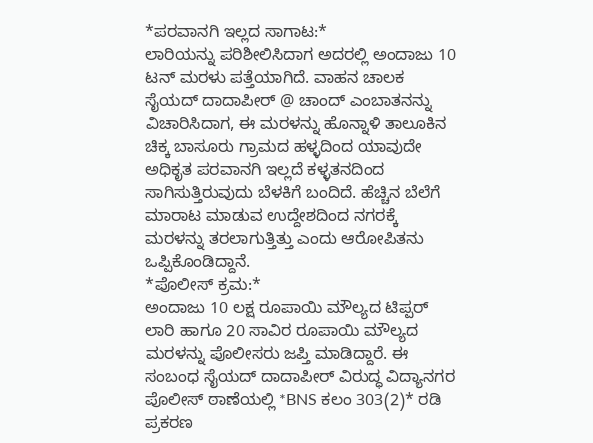*ಪರವಾನಗಿ ಇಲ್ಲದ ಸಾಗಾಟ:*
ಲಾರಿಯನ್ನು ಪರಿಶೀಲಿಸಿದಾಗ ಅದರಲ್ಲಿ ಅಂದಾಜು 10 ಟನ್ ಮರಳು ಪತ್ತೆಯಾಗಿದೆ. ವಾಹನ ಚಾಲಕ ಸೈಯದ್ ದಾದಾಪೀರ್ @ ಚಾಂದ್ ಎಂಬಾತನನ್ನು ವಿಚಾರಿಸಿದಾಗ, ಈ ಮರಳನ್ನು ಹೊನ್ನಾಳಿ ತಾಲೂಕಿನ ಚಿಕ್ಕ ಬಾಸೂರು ಗ್ರಾಮದ ಹಳ್ಳದಿಂದ ಯಾವುದೇ ಅಧಿಕೃತ ಪರವಾನಗಿ ಇಲ್ಲದೆ ಕಳ್ಳತನದಿಂದ ಸಾಗಿಸುತ್ತಿರುವುದು ಬೆಳಕಿಗೆ ಬಂದಿದೆ. ಹೆಚ್ಚಿನ ಬೆಲೆಗೆ ಮಾರಾಟ ಮಾಡುವ ಉದ್ದೇಶದಿಂದ ನಗರಕ್ಕೆ ಮರಳನ್ನು ತರಲಾಗುತ್ತಿತ್ತು ಎಂದು ಆರೋಪಿತನು ಒಪ್ಪಿಕೊಂಡಿದ್ದಾನೆ.
*ಪೊಲೀಸ್ ಕ್ರಮ:*
ಅಂದಾಜು 10 ಲಕ್ಷ ರೂಪಾಯಿ ಮೌಲ್ಯದ ಟಿಪ್ಪರ್ ಲಾರಿ ಹಾಗೂ 20 ಸಾವಿರ ರೂಪಾಯಿ ಮೌಲ್ಯದ ಮರಳನ್ನು ಪೊಲೀಸರು ಜಪ್ತಿ ಮಾಡಿದ್ದಾರೆ. ಈ ಸಂಬಂಧ ಸೈಯದ್ ದಾದಾಪೀರ್ ವಿರುದ್ಧ ವಿದ್ಯಾನಗರ ಪೊಲೀಸ್ ಠಾಣೆಯಲ್ಲಿ *BNS ಕಲಂ 303(2)* ರಡಿ ಪ್ರಕರಣ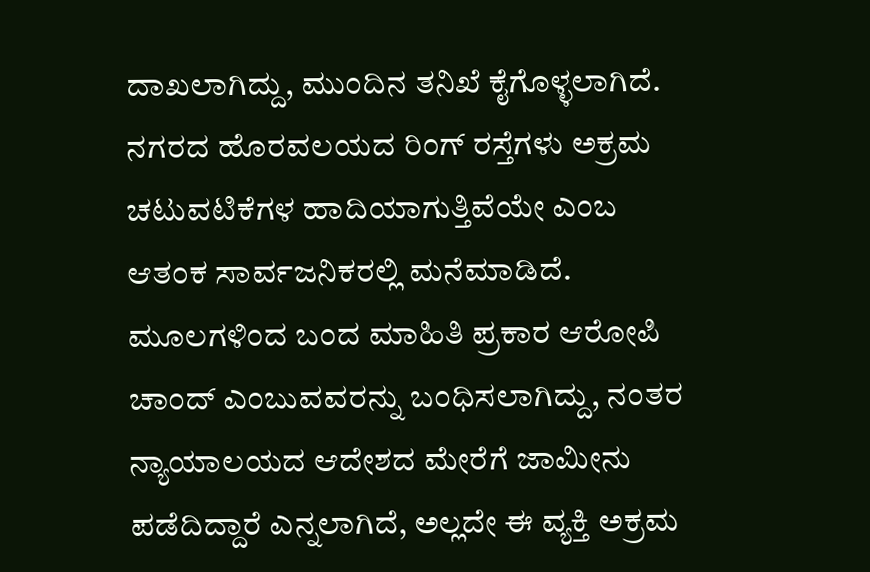ದಾಖಲಾಗಿದ್ದು, ಮುಂದಿನ ತನಿಖೆ ಕೈಗೊಳ್ಳಲಾಗಿದೆ.
ನಗರದ ಹೊರವಲಯದ ರಿಂಗ್ ರಸ್ತೆಗಳು ಅಕ್ರಮ ಚಟುವಟಿಕೆಗಳ ಹಾದಿಯಾಗುತ್ತಿವೆಯೇ ಎಂಬ ಆತಂಕ ಸಾರ್ವಜನಿಕರಲ್ಲಿ ಮನೆಮಾಡಿದೆ.
ಮೂಲಗಳಿಂದ ಬಂದ ಮಾಹಿತಿ ಪ್ರಕಾರ ಆರೋಪಿ ಚಾಂದ್ ಎಂಬುವವರನ್ನು ಬಂಧಿಸಲಾಗಿದ್ದು, ನಂತರ ನ್ಯಾಯಾಲಯದ ಆದೇಶದ ಮೇರೆಗೆ ಜಾಮೀನು ಪಡೆದಿದ್ದಾರೆ ಎನ್ನಲಾಗಿದೆ, ಅಲ್ಲದೇ ಈ ವ್ಯಕ್ತಿ ಅಕ್ರಮ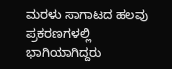ಮರಳು ಸಾಗಾಟದ ಹಲವು ಪ್ರಕರಣಗಳಲ್ಲಿ ಭಾಗಿಯಾಗಿದ್ದರು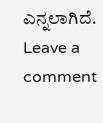ಎನ್ನಲಾಗಿದೆ.
Leave a comment